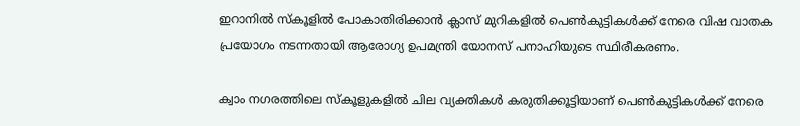ഇറാനിൽ സ്കൂളിൽ പോകാതിരിക്കാൻ ക്ലാസ് മുറികളിൽ പെൺകുട്ടികൾക്ക് നേരെ വിഷ വാതക പ്രയോഗം നടന്നതായി ആരോഗ്യ ഉപമന്ത്രി യോനസ് പനാഹിയുടെ സ്ഥിരീകരണം.

ക്വാം നഗരത്തിലെ സ്കൂളുകളിൽ ചില വ്യക്തികൾ കരുതിക്കൂട്ടിയാണ് പെൺകുട്ടികൾക്ക് നേരെ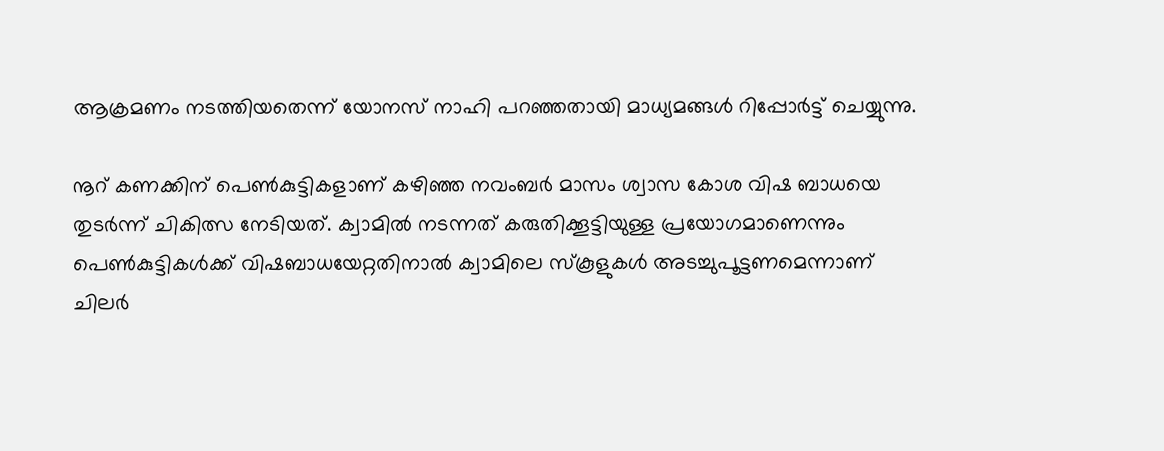ആക്രമണം നടത്തിയതെന്ന് യോനസ് നാഹി പറഞ്ഞതായി മാധ്യമങ്ങൾ റിപ്പോർട്ട് ചെയ്യുന്നു.

നൂറ് കണക്കിന് പെൺകുട്ടികളാണ് കഴിഞ്ഞ നവംബർ മാസം ശ്വാസ കോശ വിഷ ബാധയെ തുടർന്ന് ചികിത്സ നേടിയത്. ക്വാമിൽ നടന്നത് കരുതിക്കൂട്ടിയുള്ള പ്രയോഗമാണെന്നും
പെൺകുട്ടികൾക്ക് വിഷബാധയേറ്റതിനാൽ ക്വാമിലെ സ്കൂളുകൾ അടച്ചുപൂട്ടണമെന്നാണ് ചിലർ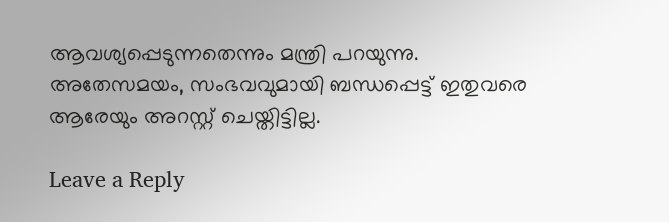ആവശ്യപ്പെടുന്നതെന്നും മന്ത്രി പറയുന്നു.
അതേസമയം, സംഭവവുമായി ബന്ധപ്പെട്ട് ഇതുവരെ ആരേയും അറസ്റ്റ് ചെയ്തിട്ടില്ല.

Leave a Reply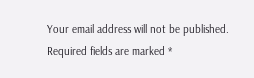Your email address will not be published. Required fields are marked *